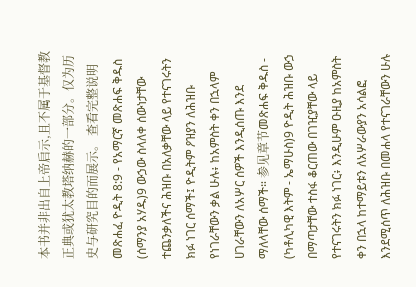本书并非出自上帝启示,且不属于基督教正典或犹太教塔纳赫的一部分。仅为历史与研究目的而展示。 查看完整说明 መጽሐፈ ዮዲት 8:9 - የአማርኛ መጽሐፍ ቅዱስ (ሰማንያ አሃዱ)9 ውኃው ስላለቀ ሰውነታቸው ተጨንቃለችና ሕዝቡ በአለቃቸው ላይ የተናገሩትን ክፉ ነገር ሰማች፤ ዮዲትም ዖዝያን ለሕዝቡ የነገራቸውን ቃል ሁሉ፥ ከአምስት ቀን በኋላም ሀገራቸውን ለአሦር ሰዎች እንዲሰጡ እንደ ማለላቸው ሰማች። 参见章节መጽሐፍ ቅዱስ - (ካቶሊካዊ እትም - ኤማሁስ)9 ዮዲት ሕዝቡ ውኃ በማጣታቸው ተስፋ ቆርጠው በገዢያቸው ላይ የተናገሩትን ክፉ ነገር፥ እንዲሁም ዑዚያ ከአምስት ቀን በኋላ ከተማይቱን ለአሦራውያን አሳልፎ እንደሚሰጥ ለሕዝቡ በመሐላ የተናገራቸውን ሁሉ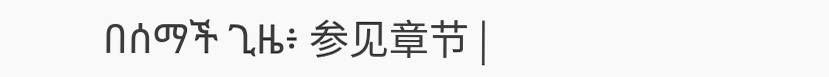በሰማች ጊዜ፥ 参见章节 |